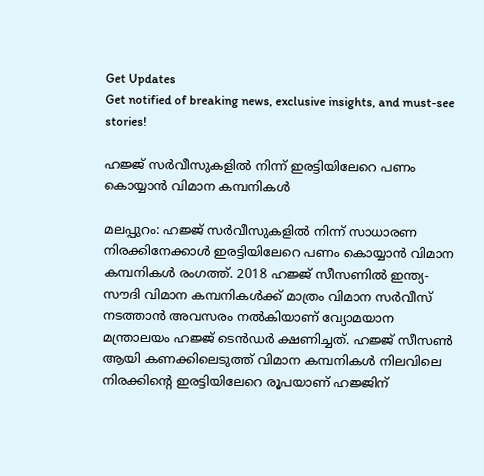Get Updates
Get notified of breaking news, exclusive insights, and must-see stories!

ഹജ്ജ് സര്‍വീസുകളില്‍ നിന്ന് ഇരട്ടിയിലേറെ പണം കൊയ്യാന്‍ വിമാന കമ്പനികള്‍

മലപ്പുറം: ഹജ്ജ് സര്‍വീസുകളില്‍ നിന്ന് സാധാരണ നിരക്കിനേക്കാള്‍ ഇരട്ടിയിലേറെ പണം കൊയ്യാന്‍ വിമാന കമ്പനികള്‍ രംഗത്ത്. 2018 ഹജ്ജ് സീസണില്‍ ഇന്ത്യ-സൗദി വിമാന കമ്പനികള്‍ക്ക് മാത്രം വിമാന സര്‍വീസ് നടത്താന്‍ അവസരം നല്‍കിയാണ് വ്യോമയാന മന്ത്രാലയം ഹജ്ജ് ടെന്‍ഡര്‍ ക്ഷണിച്ചത്. ഹജ്ജ് സീസണ്‍ ആയി കണക്കിലെടുത്ത് വിമാന കമ്പനികള്‍ നിലവിലെ നിരക്കിന്റെ ഇരട്ടിയിലേറെ രൂപയാണ് ഹജ്ജിന്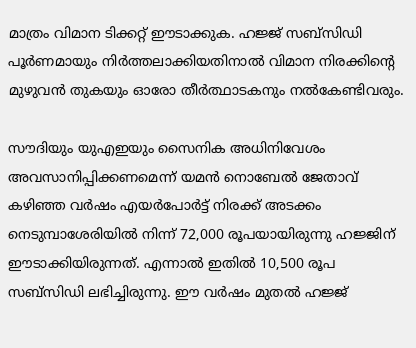മാത്രം വിമാന ടിക്കറ്റ് ഈടാക്കുക. ഹജ്ജ് സബ്‌സിഡി പൂര്‍ണമായും നിര്‍ത്തലാക്കിയതിനാല്‍ വിമാന നിരക്കിന്റെ മുഴുവന്‍ തുകയും ഓരോ തീര്‍ത്ഥാടകനും നല്‍കേണ്ടിവരും.

സൗദിയും യുഎഇയും സൈനിക അധിനിവേശം അവസാനിപ്പിക്കണമെന്ന് യമന്‍ നൊബേല്‍ ജേതാവ്
കഴിഞ്ഞ വര്‍ഷം എയര്‍പോര്‍ട്ട് നിരക്ക് അടക്കം നെടുമ്പാശേരിയില്‍ നിന്ന് 72,000 രൂപയായിരുന്നു ഹജ്ജിന് ഈടാക്കിയിരുന്നത്. എന്നാല്‍ ഇതില്‍ 10,500 രൂപ സബ്‌സിഡി ലഭിച്ചിരുന്നു. ഈ വര്‍ഷം മുതല്‍ ഹജ്ജ്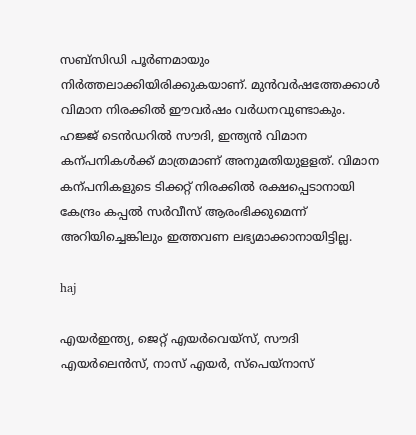സബ്‌സിഡി പൂര്‍ണമായും നിര്‍ത്തലാക്കിയിരിക്കുകയാണ്. മുന്‍വര്‍ഷത്തേക്കാള്‍ വിമാന നിരക്കില്‍ ഈവര്‍ഷം വര്‍ധനവുണ്ടാകും. ഹജ്ജ് ടെന്‍ഡറില്‍ സൗദി, ഇന്ത്യന്‍ വിമാന കന്പനികള്‍ക്ക് മാത്രമാണ് അനുമതിയുളളത്. വിമാന കന്പനികളുടെ ടിക്കറ്റ് നിരക്കില്‍ രക്ഷപ്പെടാനായി കേന്ദ്രം കപ്പല്‍ സര്‍വീസ് ആരംഭിക്കുമെന്ന് അറിയിച്ചെങ്കിലും ഇത്തവണ ലഭ്യമാക്കാനായിട്ടില്ല.

haj

എയര്‍ഇന്ത്യ, ജെറ്റ് എയര്‍വെയ്‌സ്, സൗദി എയര്‍ലെന്‍സ്, നാസ് എയര്‍, സ്‌പെയ്‌നാസ്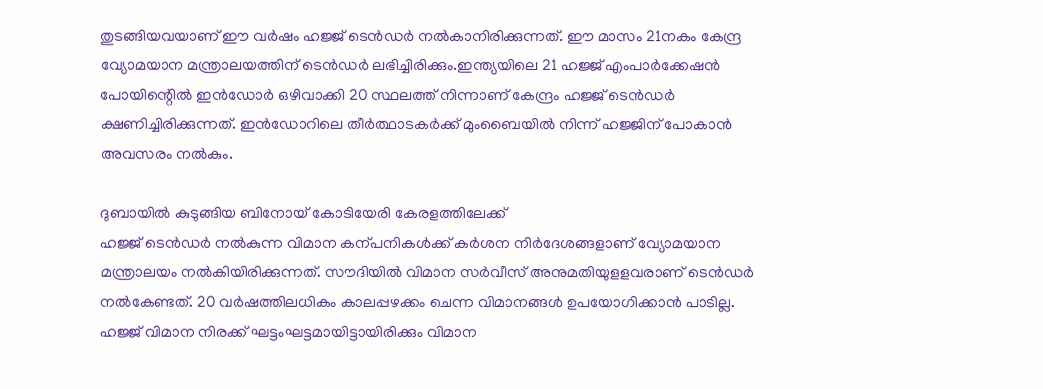തുടങ്ങിയവയാണ് ഈ വര്‍ഷം ഹജ്ജ് ടെന്‍ഡര്‍ നല്‍കാനിരിക്കുന്നത്. ഈ മാസം 21നകം കേന്ദ്ര വ്യോമയാന മന്ത്രാലയത്തിന് ടെന്‍ഡര്‍ ലഭിച്ചിരിക്കും.ഇന്ത്യയിലെ 21 ഹജ്ജ് എംപാര്‍ക്കേഷന്‍ പോയിന്റെില്‍ ഇന്‍ഡോര്‍ ഒഴിവാക്കി 20 സ്ഥലത്ത് നിന്നാണ് കേന്ദ്രം ഹജ്ജ് ടെന്‍ഡര്‍ ക്ഷണിച്ചിരിക്കുന്നത്. ഇന്‍ഡോറിലെ തീര്‍ത്ഥാടകര്‍ക്ക് മുംബൈയില്‍ നിന്ന് ഹജ്ജിന് പോകാന്‍ അവസരം നല്‍കും.

ദുബായില്‍ കുടുങ്ങിയ ബിനോയ് കോടിയേരി കേരളത്തിലേക്ക്
ഹജ്ജ് ടെന്‍ഡര്‍ നല്‍കുന്ന വിമാന കന്പനികള്‍ക്ക് കര്‍ശന നിര്‍ദേശങ്ങളാണ് വ്യോമയാന മന്ത്രാലയം നല്‍കിയിരിക്കുന്നത്. സൗദിയില്‍ വിമാന സര്‍വീസ് അനുമതിയുളളവരാണ് ടെന്‍ഡര്‍ നല്‍കേണ്ടത്. 20 വര്‍ഷത്തിലധികം കാലപ്പഴക്കം ചെന്ന വിമാനങ്ങള്‍ ഉപയോഗിക്കാന്‍ പാടില്ല. ഹജ്ജ് വിമാന നിരക്ക് ഘട്ടംഘട്ടമായിട്ടായിരിക്കും വിമാന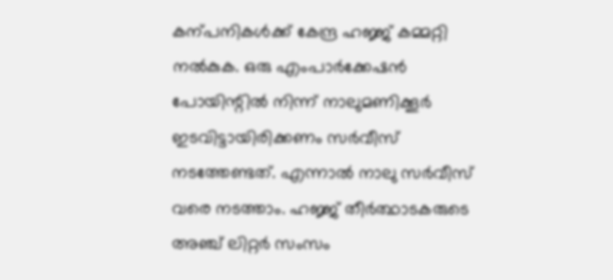കന്പനികള്‍ക്ക് കേന്ദ്ര ഹജ്ജ് കമ്മറ്റി നല്‍കുക. ഒരു എംപാര്‍ക്കേഷന്‍ പോയിന്റില്‍ നിന്ന് നാലുമണിക്കൂര്‍ ഇടവിട്ടായിരിക്കണം സര്‍വീസ് നടത്തേണ്ടത്. എന്നാല്‍ നാലു സര്‍വീസ് വരെ നടത്താം. ഹജ്ജ് തീര്‍ത്ഥാടകരുടെ അഞ്ച് ലിറ്റര്‍ സംസം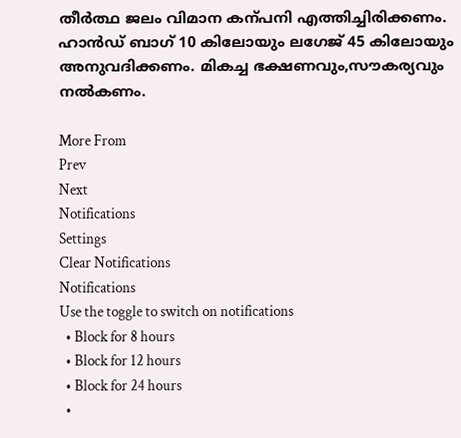തീര്‍ത്ഥ ജലം വിമാന കന്പനി എത്തിച്ചിരിക്കണം. ഹാന്‍ഡ് ബാഗ് 10 കിലോയും ലഗേജ് 45 കിലോയും അനുവദിക്കണം. മികച്ച ഭക്ഷണവും,സൗകര്യവും നല്‍കണം.

More From
Prev
Next
Notifications
Settings
Clear Notifications
Notifications
Use the toggle to switch on notifications
  • Block for 8 hours
  • Block for 12 hours
  • Block for 24 hours
  •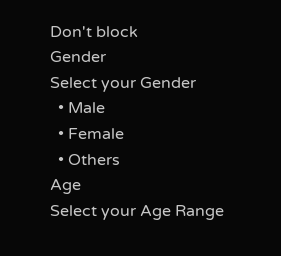Don't block
Gender
Select your Gender
  • Male
  • Female
  • Others
Age
Select your Age Range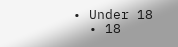• Under 18
  • 18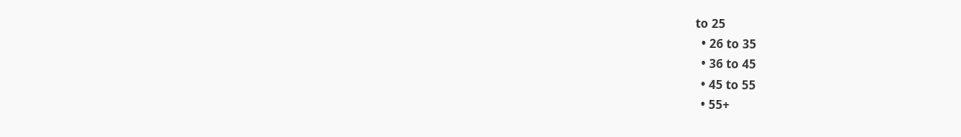to 25
  • 26 to 35
  • 36 to 45
  • 45 to 55
  • 55+